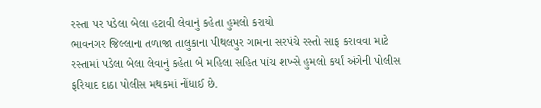રસ્તા પર પડેલા બેલા હટાવી લેવાનું કહેતા હુમલો કરાયો
ભાવનગર જિલ્લાના તળાજા તાલુકાના પીથલપુર ગામના સરપંચે રસ્તો સાફ કરાવવા માટે રસ્તામાં પડેલા બેલા લેવાનું કહેતા બે મહિલા સહિત પાંચ શખ્સે હુમલો કર્યાં અંગેની પોલીસ ફરિયાદ દાઠા પોલીસ મથકમાં નોંધાઈ છે.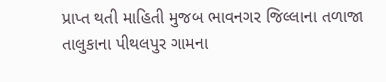પ્રાપ્ત થતી માહિતી મુજબ ભાવનગર જિલ્લાના તળાજા તાલુકાના પીથલપુર ગામના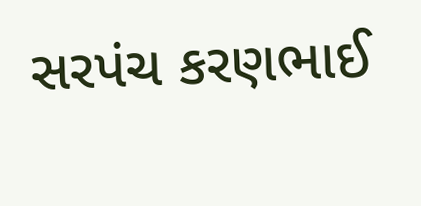સરપંચ કરણભાઈ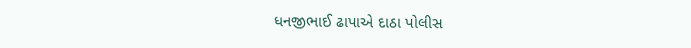ધનજીભાઈ ઢાપાએ દાઠા પોલીસ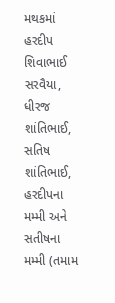મથકમાં હરદીપ શિવાભાઈ સરવૈયા, ધીરજ શાંતિભાઈ, સતિષ શાંતિભાઈ, હરદીપના મમ્મી અને સતીષના મમ્મી (તમામ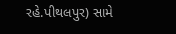રહે.પીથલપુર) સામે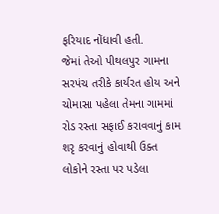ફરિયાદ નોંધાવી હતી.
જેમાં તેઓ પીથલપુર ગામના સરપંચ તરીકે કાર્યરત હોય અને ચોમાસા પહેલા તેમના ગામમાં રોડ રસ્તા સફાઈ કરાવવાનું કામ શરૃ કરવાનું હોવાથી ઉક્ત લોકોને રસ્તા પર પડેલા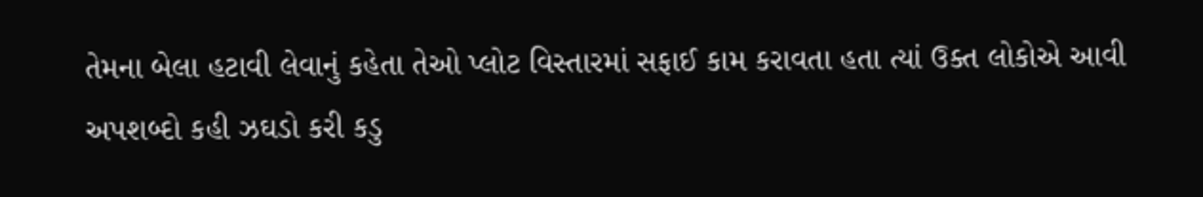તેમના બેલા હટાવી લેવાનું કહેતા તેઓ પ્લોટ વિસ્તારમાં સફાઈ કામ કરાવતા હતા ત્યાં ઉક્ત લોકોએ આવી અપશબ્દો કહી ઝઘડો કરી કડુ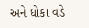અને ધોકા વડે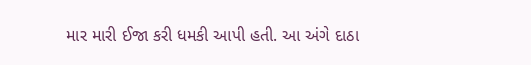માર મારી ઈજા કરી ધમકી આપી હતી. આ અંગે દાઠા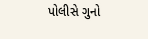પોલીસે ગુનો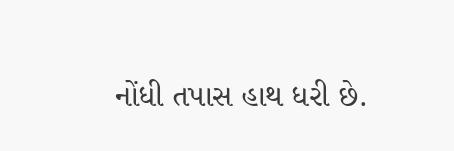નોંધી તપાસ હાથ ધરી છે.